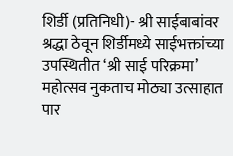शिर्डी (प्रतिनिधी)- श्री साईबाबांवर श्रद्धा ठेवून शिर्डीमध्ये साईभक्तांच्या उपस्थितीत ‘श्री साई परिक्रमा’ महोत्सव नुकताच मोठ्या उत्साहात पार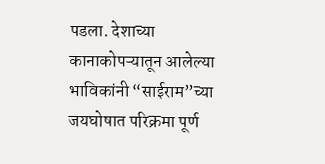पडला. देशाच्या कानाकोपऱ्यातून आलेल्या भाविकांनी “साईराम”च्या जयघोषात परिक्रमा पूर्ण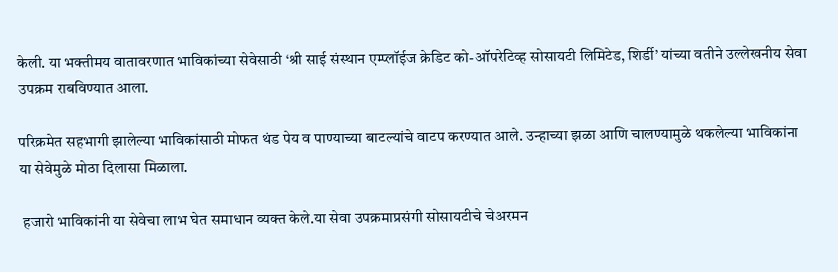केली. या भक्तीमय वातावरणात भाविकांच्या सेवेसाठी ‘श्री साई संस्थान एम्प्लॉईज क्रेडिट को-ऑपरेटिव्ह सोसायटी लिमिटेड, शिर्डी’ यांच्या वतीने उल्लेखनीय सेवा उपक्रम राबविण्यात आला.

परिक्रमेत सहभागी झालेल्या भाविकांसाठी मोफत थंड पेय व पाण्याच्या बाटल्यांचे वाटप करण्यात आले. उन्हाच्या झळा आणि चालण्यामुळे थकलेल्या भाविकांना या सेवेमुळे मोठा दिलासा मिळाला.

 हजारो भाविकांनी या सेवेचा लाभ घेत समाधान व्यक्त केले.या सेवा उपक्रमाप्रसंगी सोसायटीचे चेअरमन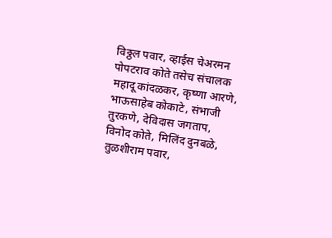विठ्ठल पवार, व्हाईस चेअरमन पोपटराव कोते तसेच संचालक महादू कांदळकर, कृष्णा आरणे, भाऊसाहेब कोकाटे, संभाजी तुरकणे, देविदास जगताप, विनोद कोते, मिलिंद दुनबळे, तुळशीराम पवार,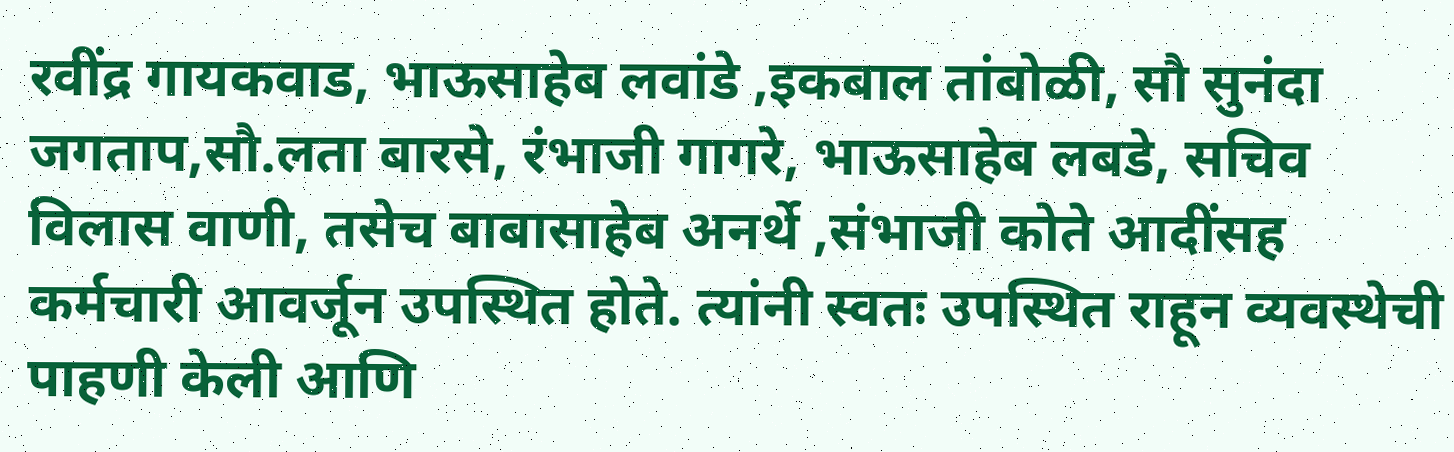रवींद्र गायकवाड, भाऊसाहेब लवांडे ,इकबाल तांबोळी, सौ सुनंदा जगताप,सौ.लता बारसे, रंभाजी गागरे, भाऊसाहेब लबडे, सचिव विलास वाणी, तसेच बाबासाहेब अनर्थे ,संभाजी कोते आदींसह कर्मचारी आवर्जून उपस्थित होते. त्यांनी स्वतः उपस्थित राहून व्यवस्थेची पाहणी केली आणि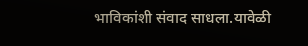भाविकांशी संवाद साधला.यावेळी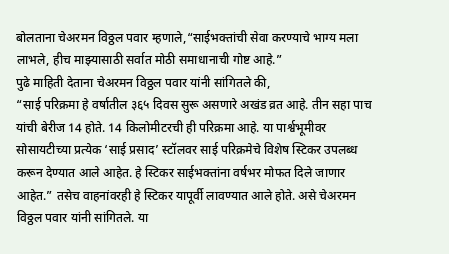बोलताना चेअरमन विठ्ठल पवार म्हणाले,“साईभक्तांची सेवा करण्याचे भाग्य मला लाभले, हीच माझ्यासाठी सर्वात मोठी समाधानाची गोष्ट आहे.”
पुढे माहिती देताना चेअरमन विठ्ठल पवार यांनी सांगितले की,
“साई परिक्रमा हे वर्षातील ३६५ दिवस सुरू असणारे अखंड व्रत आहे. तीन सहा पाच यांची बेरीज 14 होते. 14 किलोमीटरची ही परिक्रमा आहे. या पार्श्वभूमीवर सोसायटीच्या प्रत्येक ‘साई प्रसाद’ स्टॉलवर साई परिक्रमेचे विशेष स्टिकर उपलब्ध करून देण्यात आले आहेत. हे स्टिकर साईभक्तांना वर्षभर मोफत दिले जाणार आहेत.” तसेच वाहनांवरही हे स्टिकर यापूर्वी लावण्यात आले होते. असे चेअरमन विठ्ठल पवार यांनी सांगितले. या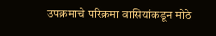उपक्रमाचे परिक्रमा वासियांकडून मोठे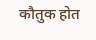कौतुक होत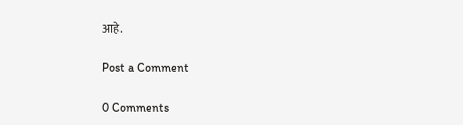आहे.

Post a Comment

0 Comments